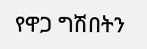የዋጋ ግሽበትን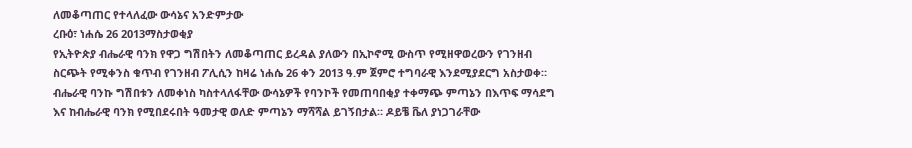ለመቆጣጠር የተላለፈው ውሳኔና አንድምታው
ረቡዕ፣ ነሐሴ 26 2013ማስታወቂያ
የኢትዮጵያ ብሔራዊ ባንክ የዋጋ ግሽበትን ለመቆጣጠር ይረዳል ያለውን በኢኮኖሚ ውስጥ የሚዘዋወረውን የገንዘብ ስርጭት የሚቀንስ ቁጥብ የገንዘብ ፖሊሲን ከዛሬ ነሐሴ 26 ቀን 2013 ዓ.ም ጀምሮ ተግባራዊ እንደሚያደርግ አስታወቀ። ብሔራዊ ባንኩ ግሽበቱን ለመቀነስ ካስተላለፋቸው ውሳኔዎች የባንኮች የመጠባበቂያ ተቀማጭ ምጣኔን በእጥፍ ማሳደግ እና ከብሔራዊ ባንክ የሚበደሩበት ዓመታዊ ወለድ ምጣኔን ማሻሻል ይገኝበታል። ዶይቼ ቬለ ያነጋገራቸው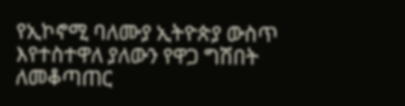የኢኮኖሚ ባለሙያ ኢትዮጵያ ውስጥ እየተስተዋለ ያለውን የዋጋ ግሽበት ለመቆጣጠር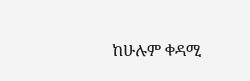ከሁሉም ቀዳሚ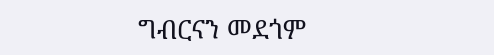ግብርናን መደጎም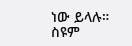ነው ይላሉ።
ስዩም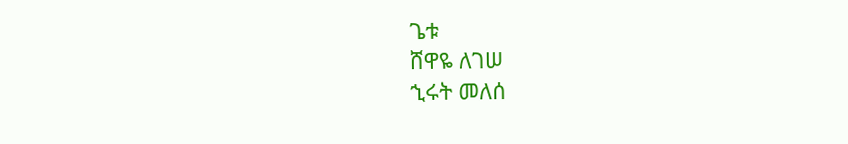ጌቱ
ሸዋዬ ለገሠ
ኂሩት መለሰ